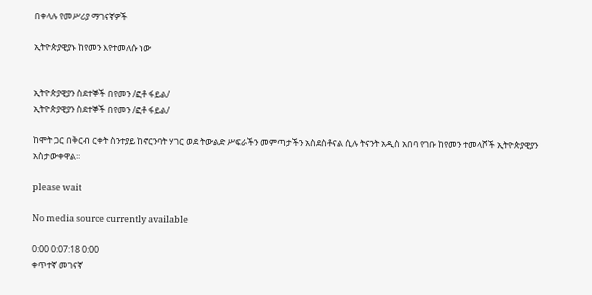በቀላሉ የመሥሪያ ማገናኛዎች

ኢትዮጵያዊያኑ ከየመን እየተመለሱ ነው


ኢትዮጵያዊያን ስደተኞች በየመን /ፎቶ ፋይል/
ኢትዮጵያዊያን ስደተኞች በየመን /ፎቶ ፋይል/

ከሞት ጋር በቅርብ ርቀት ስንተያይ ከኖርንባት ሃገር ወደ ትውልድ ሥፍራችን መምጣታችን አስደስቶናል ሲሉ ትናንት አዲስ አበባ የገቡ ከየመን ተመላሾች ኢትዮጵያዊያን አስታውቀዋል፡፡

please wait

No media source currently available

0:00 0:07:18 0:00
ቀጥተኛ መገናኛ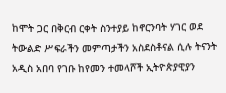ከሞት ጋር በቅርብ ርቀት ስንተያይ ከኖርንባት ሃገር ወደ ትውልድ ሥፍራችን መምጣታችን አስደስቶናል ሲሉ ትናንት አዲስ አበባ የገቡ ከየመን ተመላሾች ኢትዮጵያዊያን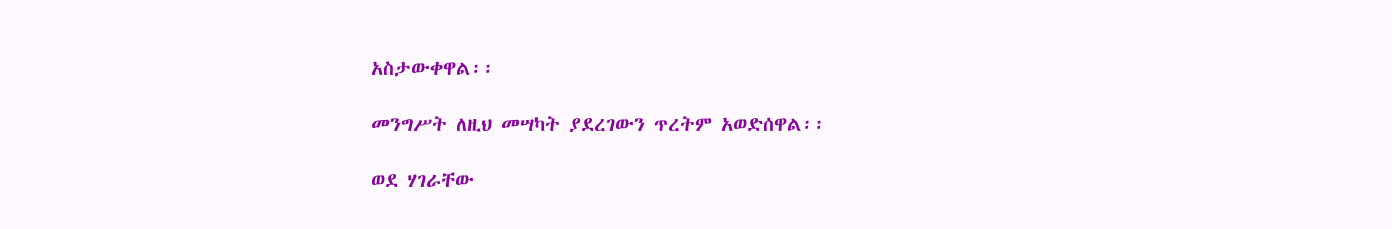አስታውቀዋል፡፡

መንግሥት ለዚህ መሣካት ያደረገውን ጥረትም አወድሰዋል፡፡

ወደ ሃገራቸው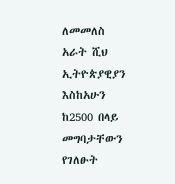ለመመለስ አራት ሺህ ኢትዮጵያዊያን እስከአሁን ከ2500 በላይ መግባታቸውን የገለፁት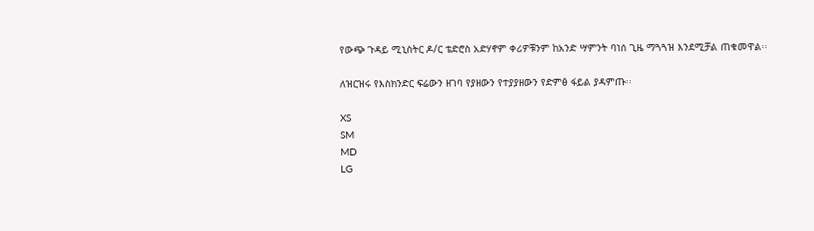የውጭ ጉዳይ ሚኒስትር ዶ/ር ቴድሮስ አድሃኖም ቀሪዎቹንም ከአንድ ሣምንት ባነሰ ጊዜ ማጓጓዝ እንደሚቻል ጠቁመዋል፡፡

ለዝርዝሩ የእስክንድር ፍሬውን ዘገባ የያዘውን የተያያዘውን የድምፅ ፋይል ያዳምጡ፡፡

XS
SM
MD
LG